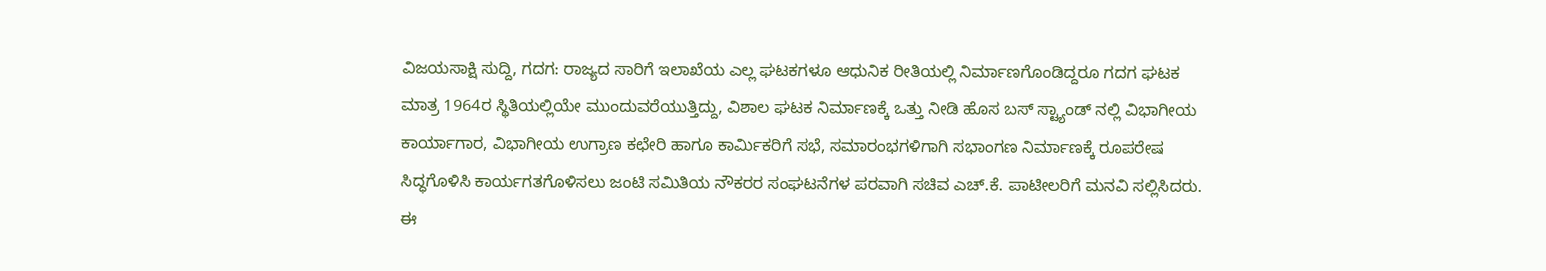ವಿಜಯಸಾಕ್ಷಿ ಸುದ್ದಿ, ಗದಗ: ರಾಜ್ಯದ ಸಾರಿಗೆ ಇಲಾಖೆಯ ಎಲ್ಲ ಘಟಕಗಳೂ ಆಧುನಿಕ ರೀತಿಯಲ್ಲಿ ನಿರ್ಮಾಣಗೊಂಡಿದ್ದರೂ ಗದಗ ಘಟಕ ಮಾತ್ರ 1964ರ ಸ್ಥಿತಿಯಲ್ಲಿಯೇ ಮುಂದುವರೆಯುತ್ತಿದ್ದು, ವಿಶಾಲ ಘಟಕ ನಿರ್ಮಾಣಕ್ಕೆ ಒತ್ತು ನೀಡಿ ಹೊಸ ಬಸ್ ಸ್ಟ್ಯಾಂಡ್ ನಲ್ಲಿ ವಿಭಾಗೀಯ ಕಾರ್ಯಾಗಾರ, ವಿಭಾಗೀಯ ಉಗ್ರಾಣ ಕಛೇರಿ ಹಾಗೂ ಕಾರ್ಮಿಕರಿಗೆ ಸಭೆ, ಸಮಾರಂಭಗಳಿಗಾಗಿ ಸಭಾಂಗಣ ನಿರ್ಮಾಣಕ್ಕೆ ರೂಪರೇಷ ಸಿದ್ಧಗೊಳಿಸಿ ಕಾರ್ಯಗತಗೊಳಿಸಲು ಜಂಟಿ ಸಮಿತಿಯ ನೌಕರರ ಸಂಘಟನೆಗಳ ಪರವಾಗಿ ಸಚಿವ ಎಚ್.ಕೆ. ಪಾಟೀಲರಿಗೆ ಮನವಿ ಸಲ್ಲಿಸಿದರು.
ಈ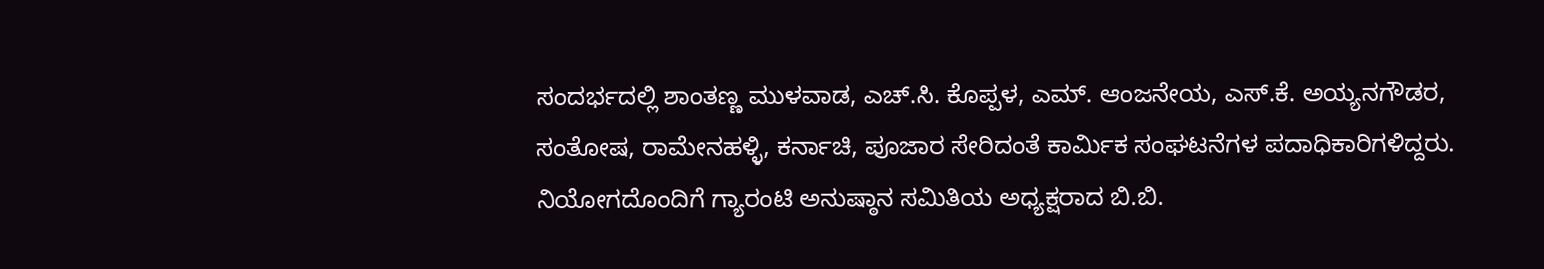ಸಂದರ್ಭದಲ್ಲಿ ಶಾಂತಣ್ಣ ಮುಳವಾಡ, ಎಚ್.ಸಿ. ಕೊಪ್ಪಳ, ಎಮ್. ಆಂಜನೇಯ, ಎಸ್.ಕೆ. ಅಯ್ಯನಗೌಡರ, ಸಂತೋಷ, ರಾಮೇನಹಳ್ಳಿ, ಕರ್ನಾಚಿ, ಪೂಜಾರ ಸೇರಿದಂತೆ ಕಾರ್ಮಿಕ ಸಂಘಟನೆಗಳ ಪದಾಧಿಕಾರಿಗಳಿದ್ದರು. ನಿಯೋಗದೊಂದಿಗೆ ಗ್ಯಾರಂಟಿ ಅನುಷ್ಠಾನ ಸಮಿತಿಯ ಅಧ್ಯಕ್ಷರಾದ ಬಿ.ಬಿ.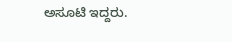ಅಸೂಟಿ ಇದ್ದರು.